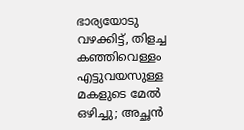ഭാര്യയോടു വഴക്കിട്ട്, തിളച്ച കഞ്ഞിവെള്ളം എട്ടുവയസുള്ള മകളുടെ മേൽ ഒഴിച്ചു; അച്ഛൻ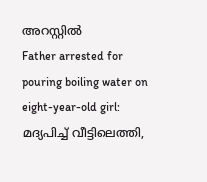അറസ്റ്റിൽ
Father arrested for pouring boiling water on eight-year-old girl: മദ്യപിച്ച് വീട്ടിലെത്തി,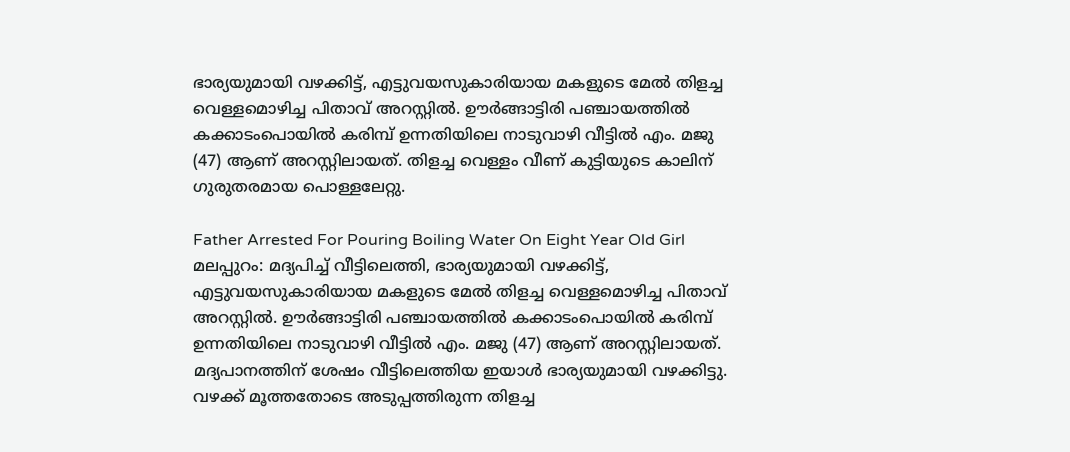ഭാര്യയുമായി വഴക്കിട്ട്, എട്ടുവയസുകാരിയായ മകളുടെ മേൽ തിളച്ച വെള്ളമൊഴിച്ച പിതാവ് അറസ്റ്റിൽ. ഊർങ്ങാട്ടിരി പഞ്ചായത്തിൽ കക്കാടംപൊയിൽ കരിമ്പ് ഉന്നതിയിലെ നാടുവാഴി വീട്ടിൽ എം. മജു (47) ആണ് അറസ്റ്റിലായത്. തിളച്ച വെള്ളം വീണ് കുട്ടിയുടെ കാലിന് ഗുരുതരമായ പൊള്ളലേറ്റു.

Father Arrested For Pouring Boiling Water On Eight Year Old Girl
മലപ്പുറം: മദ്യപിച്ച് വീട്ടിലെത്തി, ഭാര്യയുമായി വഴക്കിട്ട്, എട്ടുവയസുകാരിയായ മകളുടെ മേൽ തിളച്ച വെള്ളമൊഴിച്ച പിതാവ് അറസ്റ്റിൽ. ഊർങ്ങാട്ടിരി പഞ്ചായത്തിൽ കക്കാടംപൊയിൽ കരിമ്പ് ഉന്നതിയിലെ നാടുവാഴി വീട്ടിൽ എം. മജു (47) ആണ് അറസ്റ്റിലായത്. മദ്യപാനത്തിന് ശേഷം വീട്ടിലെത്തിയ ഇയാൾ ഭാര്യയുമായി വഴക്കിട്ടു. വഴക്ക് മൂത്തതോടെ അടുപ്പത്തിരുന്ന തിളച്ച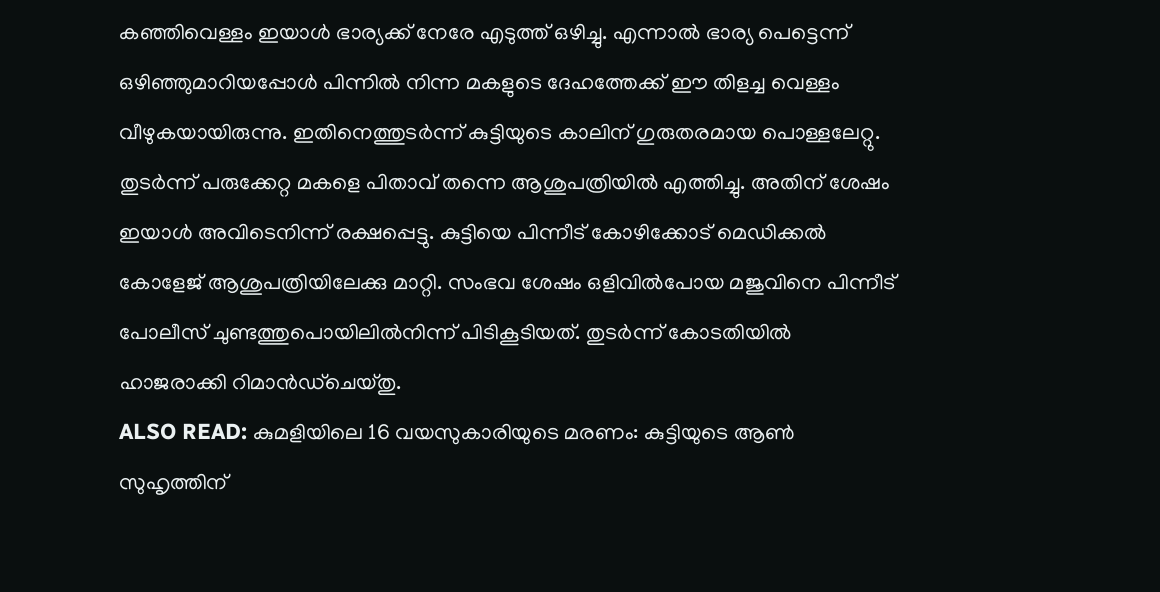കഞ്ഞിവെള്ളം ഇയാൾ ഭാര്യക്ക് നേരേ എടുത്ത് ഒഴിച്ചു. എന്നാൽ ഭാര്യ പെട്ടെന്ന് ഒഴിഞ്ഞുമാറിയപ്പോൾ പിന്നിൽ നിന്ന മകളുടെ ദേഹത്തേക്ക് ഈ തിളച്ച വെള്ളം വീഴുകയായിരുന്നു. ഇതിനെത്തുടർന്ന് കുട്ടിയുടെ കാലിന് ഗുരുതരമായ പൊള്ളലേറ്റു.
തുടർന്ന് പരുക്കേറ്റ മകളെ പിതാവ് തന്നെ ആശുപത്രിയിൽ എത്തിച്ചു. അതിന് ശേഷം ഇയാൾ അവിടെനിന്ന് രക്ഷപ്പെട്ടു. കുട്ടിയെ പിന്നീട് കോഴിക്കോട് മെഡിക്കൽ കോളേജ് ആശുപത്രിയിലേക്കു മാറ്റി. സംഭവ ശേഷം ഒളിവിൽപോയ മജുവിനെ പിന്നീട് പോലീസ് ചുണ്ടത്തുപൊയിലിൽനിന്ന് പിടികൂടിയത്. തുടർന്ന് കോടതിയിൽ ഹാജരാക്കി റിമാൻഡ്ചെയ്തു.
ALSO READ: കുമളിയിലെ 16 വയസുകാരിയുടെ മരണം: കുട്ടിയുടെ ആൺ സുഹൃത്തിന്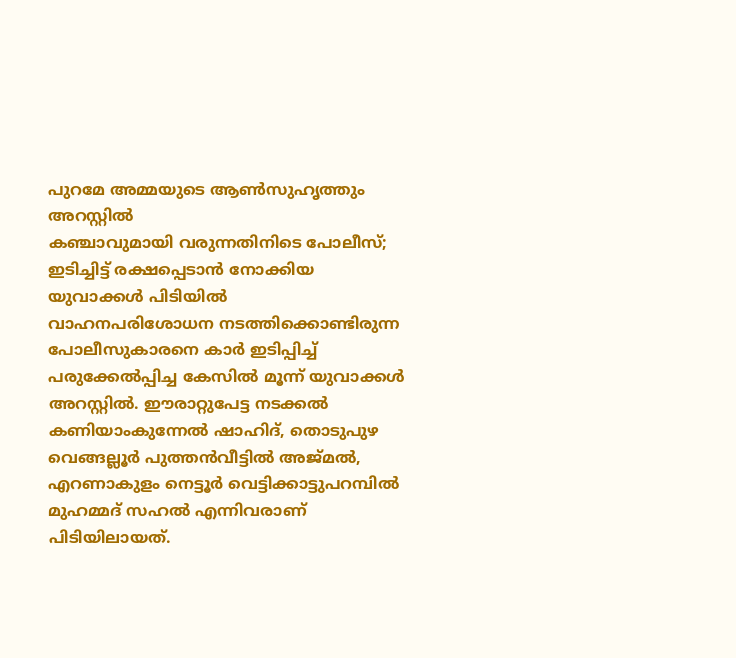പുറമേ അമ്മയുടെ ആൺസുഹൃത്തും അറസ്റ്റിൽ
കഞ്ചാവുമായി വരുന്നതിനിടെ പോലീസ്; ഇടിച്ചിട്ട് രക്ഷപ്പെടാൻ നോക്കിയ യുവാക്കൾ പിടിയിൽ
വാഹനപരിശോധന നടത്തിക്കൊണ്ടിരുന്ന പോലീസുകാരനെ കാർ ഇടിപ്പിച്ച് പരുക്കേൽപ്പിച്ച കേസിൽ മൂന്ന് യുവാക്കൾ അറസ്റ്റിൽ. ഈരാറ്റുപേട്ട നടക്കൽ കണിയാംകുന്നേൽ ഷാഹിദ്, തൊടുപുഴ വെങ്ങല്ലൂർ പുത്തൻവീട്ടിൽ അജ്മൽ, എറണാകുളം നെട്ടൂർ വെട്ടിക്കാട്ടുപറമ്പിൽ മുഹമ്മദ് സഹൽ എന്നിവരാണ് പിടിയിലായത്.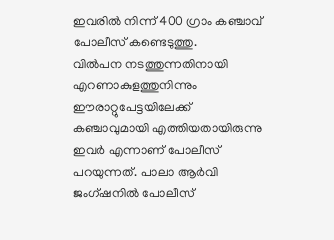ഇവരിൽ നിന്ന് 400 ഗ്രാം കഞ്ചാവ് പോലീസ് കണ്ടെടുത്തു.
വിൽപന നടത്തുന്നതിനായി എറണാകുളത്തുനിന്നും ഈരാറ്റുപേട്ടയിലേക്ക് കഞ്ചാവുമായി എത്തിയതായിരുന്നു ഇവർ എന്നാണ് പോലീസ് പറയുന്നത്. പാലാ ആർവി ജംഗ്ഷനിൽ പോലീസ്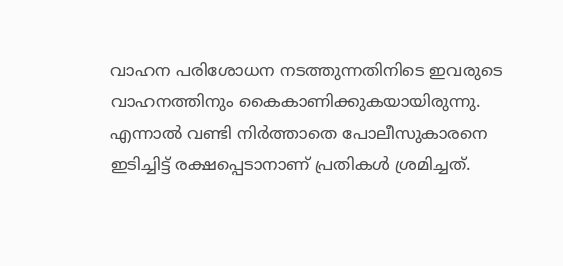വാഹന പരിശോധന നടത്തുന്നതിനിടെ ഇവരുടെ വാഹനത്തിനും കൈകാണിക്കുകയായിരുന്നു. എന്നാൽ വണ്ടി നിർത്താതെ പോലീസുകാരനെ ഇടിച്ചിട്ട് രക്ഷപ്പെടാനാണ് പ്രതികൾ ശ്രമിച്ചത്.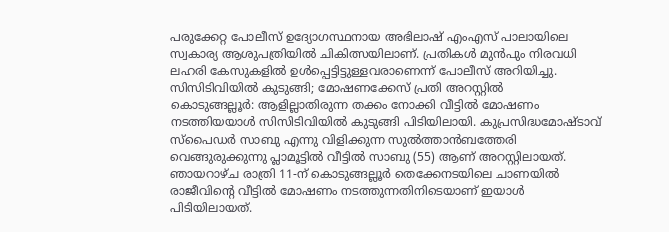പരുക്കേറ്റ പോലീസ് ഉദ്യോഗസ്ഥനായ അഭിലാഷ് എംഎസ് പാലായിലെ സ്വകാര്യ ആശുപത്രിയിൽ ചികിത്സയിലാണ്. പ്രതികൾ മുൻപും നിരവധി ലഹരി കേസുകളിൽ ഉൾപ്പെട്ടിട്ടുള്ളവരാണെന്ന് പോലീസ് അറിയിച്ചു.
സിസിടിവിയിൽ കുടുങ്ങി; മോഷണക്കേസ് പ്രതി അറസ്റ്റിൽ
കൊടുങ്ങല്ലൂർ: ആളില്ലാതിരുന്ന തക്കം നോക്കി വീട്ടിൽ മോഷണം നടത്തിയയാൾ സിസിടിവിയിൽ കുടുങ്ങി പിടിയിലായി. കുപ്രസിദ്ധമോഷ്ടാവ് സ്പൈഡർ സാബു എന്നു വിളിക്കുന്ന സുൽത്താൻബത്തേരി വെങ്ങുരുക്കുന്നു പ്ലാമൂട്ടിൽ വീട്ടിൽ സാബു (55) ആണ് അറസ്റ്റിലായത്. ഞായറാഴ്ച രാത്രി 11-ന് കൊടുങ്ങല്ലൂർ തെക്കേനടയിലെ ചാണയിൽ രാജീവിന്റെ വീട്ടിൽ മോഷണം നടത്തുന്നതിനിടെയാണ് ഇയാൾ പിടിയിലായത്.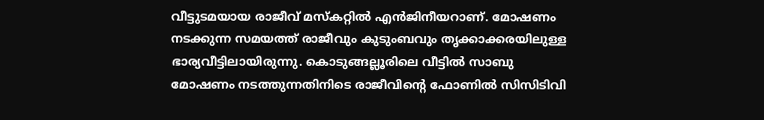വീട്ടുടമയായ രാജീവ് മസ്കറ്റിൽ എൻജിനീയറാണ്. മോഷണം നടക്കുന്ന സമയത്ത് രാജീവും കുടുംബവും തൃക്കാക്കരയിലുള്ള ഭാര്യവീട്ടിലായിരുന്നു. കൊടുങ്ങല്ലൂരിലെ വീട്ടിൽ സാബു മോഷണം നടത്തുന്നതിനിടെ രാജീവിന്റെ ഫോണിൽ സിസിടിവി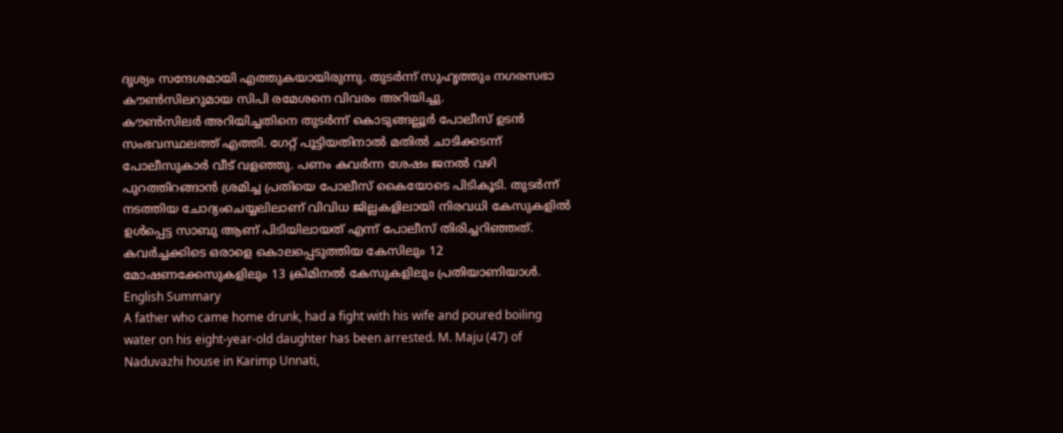ദൃശ്യം സന്ദേശമായി എത്തുകയായിരുന്നു. തുടർന്ന് സുഹൃത്തും നഗരസഭാ കൗൺസിലറുമായ സിപി രമേശനെ വിവരം അറിയിച്ചു.
കൗൺസിലർ അറിയിച്ചതിനെ തുടർന്ന് കൊടുങ്ങല്ലൂർ പോലീസ് ഉടൻ സംഭവസ്ഥലത്ത് എത്തി. ഗേറ്റ് പൂട്ടിയതിനാൽ മതിൽ ചാടിക്കടന്ന് പോലീസുകാർ വീട് വളഞ്ഞു. പണം കവർന്ന ശേഷം ജനൽ വഴി പുറത്തിറങ്ങാൻ ശ്രമിച്ച പ്രതിയെ പോലീസ് കൈയോടെ പിടികൂടി. തുടർന്ന് നടത്തിയ ചോദ്യംചെയ്യലിലാണ് വിവിധ ജില്ലകളിലായി നിരവധി കേസുകളിൽ ഉൾപ്പെട്ട സാബു ആണ് പിടിയിലായത് എന്ന് പോലീസ് തിരിച്ചറിഞ്ഞത്. കവർച്ചക്കിടെ ഒരാളെ കൊലപ്പെടുത്തിയ കേസിലും 12 മോഷണക്കേസുകളിലും 13 ക്രിമിനൽ കേസുകളിലും പ്രതിയാണിയാൾ.
English Summary
A father who came home drunk, had a fight with his wife and poured boiling water on his eight-year-old daughter has been arrested. M. Maju (47) of Naduvazhi house in Karimp Unnati,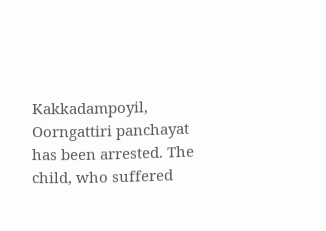Kakkadampoyil, Oorngattiri panchayat has been arrested. The child, who suffered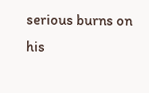serious burns on his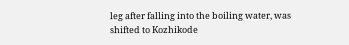leg after falling into the boiling water, was shifted to Kozhikode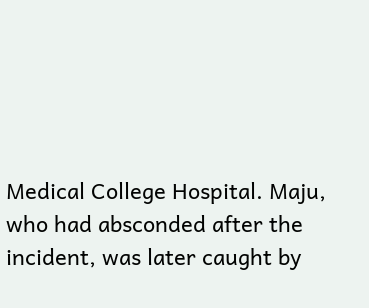Medical College Hospital. Maju, who had absconded after the incident, was later caught by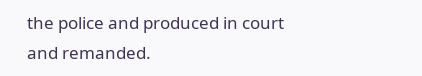the police and produced in court and remanded.